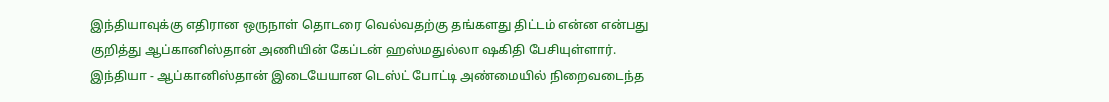இந்தியாவுக்கு எதிரான ஒருநாள் தொடரை வெல்வதற்கு தங்களது திட்டம் என்ன என்பது குறித்து ஆப்கானிஸ்தான் அணியின் கேப்டன் ஹஸ்மதுல்லா ஷகிதி பேசியுள்ளார்.
இந்தியா - ஆப்கானிஸ்தான் இடையேயான டெஸ்ட் போட்டி அண்மையில் நிறைவடைந்த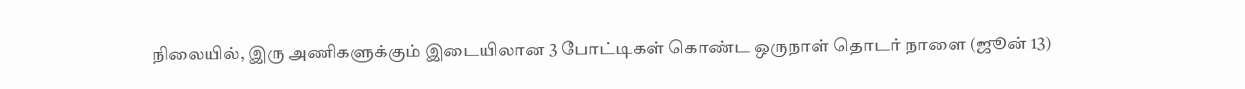நிலையில், இரு அணிகளுக்கும் இடையிலான 3 போட்டிகள் கொண்ட ஒருநாள் தொடர் நாளை (ஜூன் 13)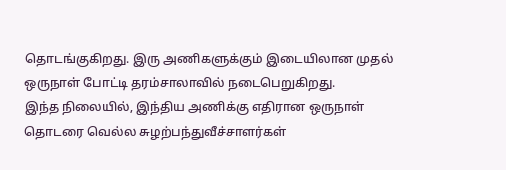தொடங்குகிறது. இரு அணிகளுக்கும் இடையிலான முதல் ஒருநாள் போட்டி தரம்சாலாவில் நடைபெறுகிறது.
இந்த நிலையில், இந்திய அணிக்கு எதிரான ஒருநாள் தொடரை வெல்ல சுழற்பந்துவீச்சாளர்கள்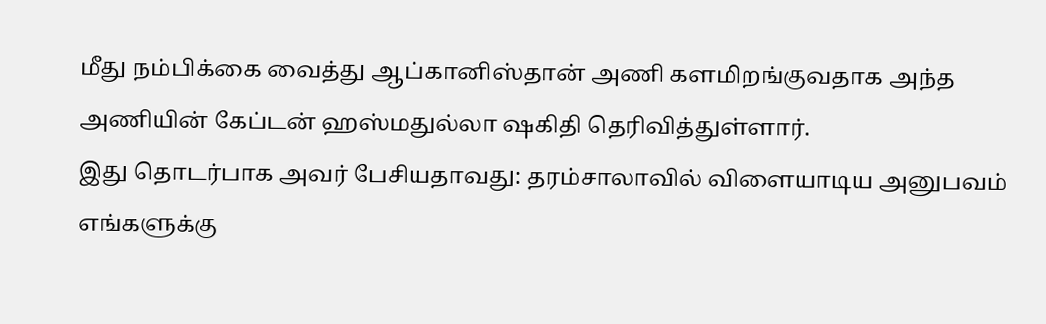மீது நம்பிக்கை வைத்து ஆப்கானிஸ்தான் அணி களமிறங்குவதாக அந்த அணியின் கேப்டன் ஹஸ்மதுல்லா ஷகிதி தெரிவித்துள்ளார்.
இது தொடர்பாக அவர் பேசியதாவது: தரம்சாலாவில் விளையாடிய அனுபவம் எங்களுக்கு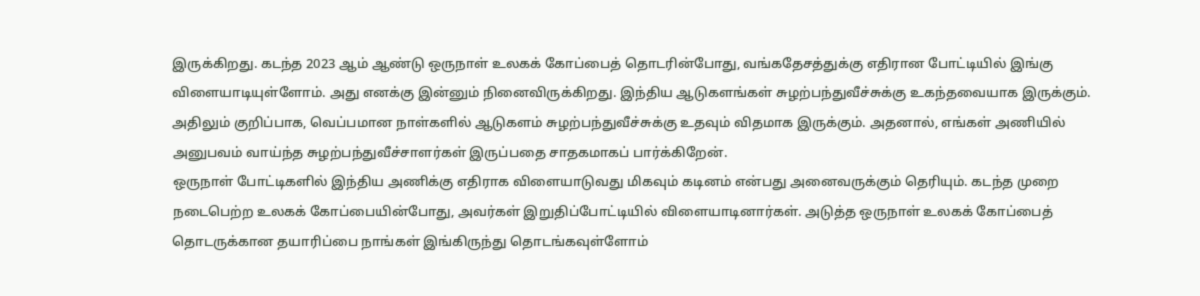இருக்கிறது. கடந்த 2023 ஆம் ஆண்டு ஒருநாள் உலகக் கோப்பைத் தொடரின்போது, வங்கதேசத்துக்கு எதிரான போட்டியில் இங்கு விளையாடியுள்ளோம். அது எனக்கு இன்னும் நினைவிருக்கிறது. இந்திய ஆடுகளங்கள் சுழற்பந்துவீச்சுக்கு உகந்தவையாக இருக்கும். அதிலும் குறிப்பாக, வெப்பமான நாள்களில் ஆடுகளம் சுழற்பந்துவீச்சுக்கு உதவும் விதமாக இருக்கும். அதனால், எங்கள் அணியில் அனுபவம் வாய்ந்த சுழற்பந்துவீச்சாளர்கள் இருப்பதை சாதகமாகப் பார்க்கிறேன்.
ஒருநாள் போட்டிகளில் இந்திய அணிக்கு எதிராக விளையாடுவது மிகவும் கடினம் என்பது அனைவருக்கும் தெரியும். கடந்த முறை நடைபெற்ற உலகக் கோப்பையின்போது, அவர்கள் இறுதிப்போட்டியில் விளையாடினார்கள். அடுத்த ஒருநாள் உலகக் கோப்பைத் தொடருக்கான தயாரிப்பை நாங்கள் இங்கிருந்து தொடங்கவுள்ளோம்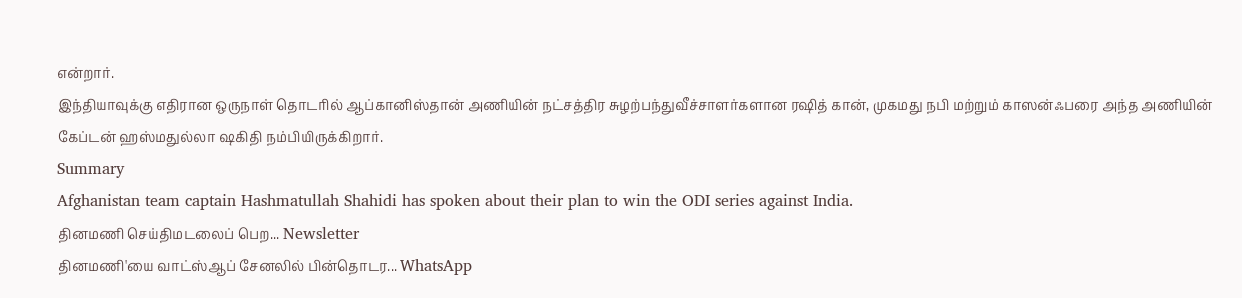என்றார்.
இந்தியாவுக்கு எதிரான ஒருநாள் தொடரில் ஆப்கானிஸ்தான் அணியின் நட்சத்திர சுழற்பந்துவீச்சாளர்களான ரஷித் கான், முகமது நபி மற்றும் காஸன்ஃபரை அந்த அணியின் கேப்டன் ஹஸ்மதுல்லா ஷகிதி நம்பியிருக்கிறார்.
Summary
Afghanistan team captain Hashmatullah Shahidi has spoken about their plan to win the ODI series against India.
தினமணி செய்திமடலைப் பெற... Newsletter
தினமணி'யை வாட்ஸ்ஆப் சேனலில் பின்தொடர... WhatsApp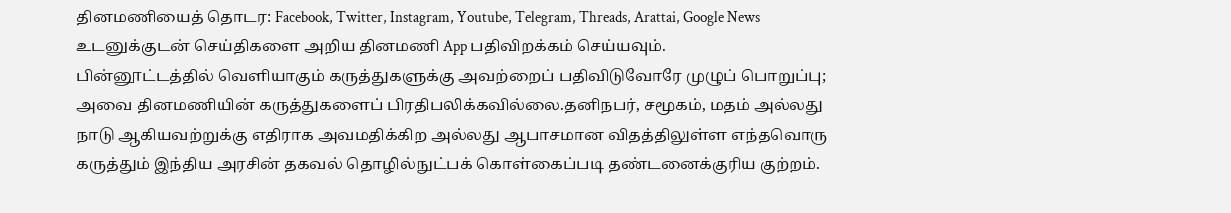தினமணியைத் தொடர: Facebook, Twitter, Instagram, Youtube, Telegram, Threads, Arattai, Google News
உடனுக்குடன் செய்திகளை அறிய தினமணி App பதிவிறக்கம் செய்யவும்.
பின்னூட்டத்தில் வெளியாகும் கருத்துகளுக்கு அவற்றைப் பதிவிடுவோரே முழுப் பொறுப்பு; அவை தினமணியின் கருத்துகளைப் பிரதிபலிக்கவில்லை.தனிநபர், சமூகம், மதம் அல்லது நாடு ஆகியவற்றுக்கு எதிராக அவமதிக்கிற அல்லது ஆபாசமான விதத்திலுள்ள எந்தவொரு கருத்தும் இந்திய அரசின் தகவல் தொழில்நுட்பக் கொள்கைப்படி தண்டனைக்குரிய குற்றம்.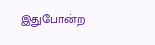இதுபோன்ற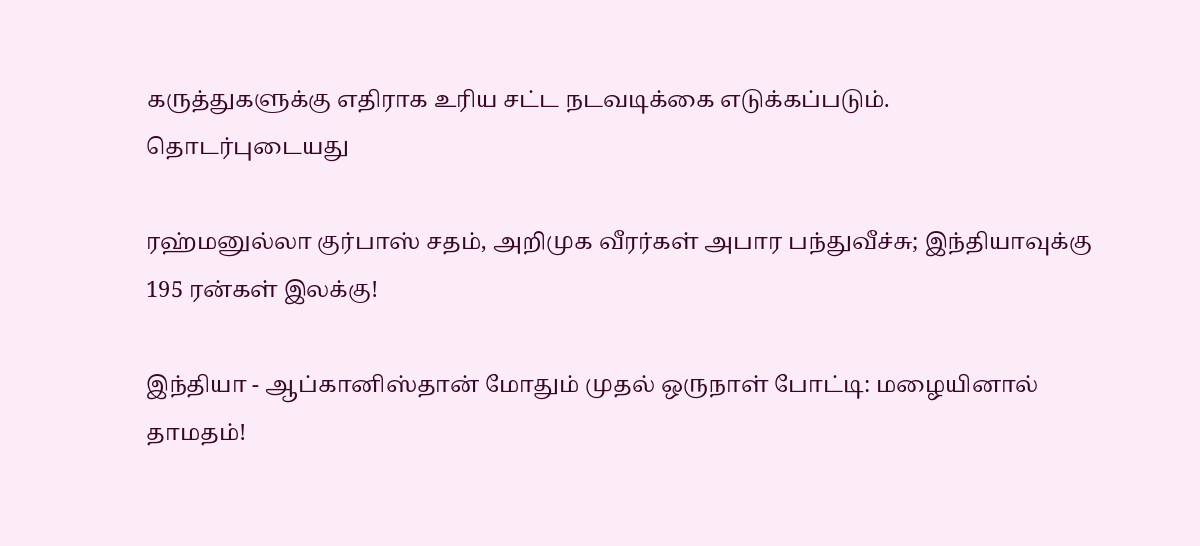கருத்துகளுக்கு எதிராக உரிய சட்ட நடவடிக்கை எடுக்கப்படும்.
தொடர்புடையது

ரஹ்மனுல்லா குர்பாஸ் சதம், அறிமுக வீரர்கள் அபார பந்துவீச்சு; இந்தியாவுக்கு 195 ரன்கள் இலக்கு!

இந்தியா - ஆப்கானிஸ்தான் மோதும் முதல் ஒருநாள் போட்டி: மழையினால் தாமதம்!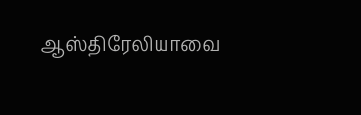ஆஸ்திரேலியாவை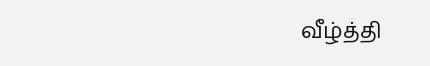வீழ்த்தி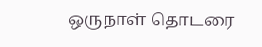ஒருநாள் தொடரை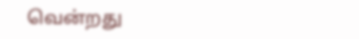வென்றது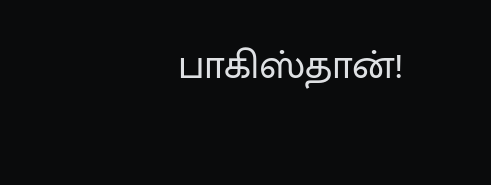பாகிஸ்தான்!